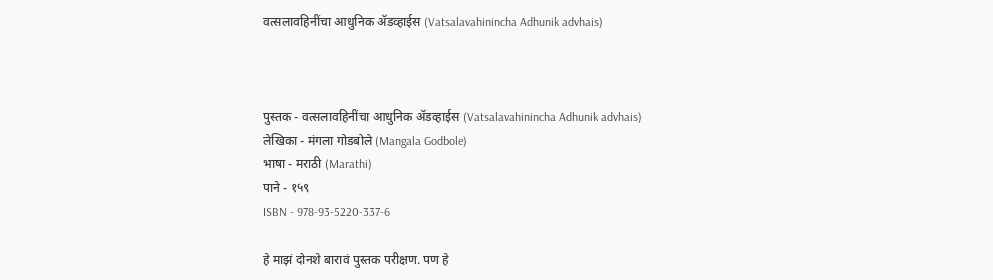वत्सलावहिनींचा आधुनिक ॲडव्हाईस (Vatsalavahinincha Adhunik advhais)



पुस्तक - वत्सलावहिनींचा आधुनिक ॲडव्हाईस (Vatsalavahinincha Adhunik advhais)
लेखिका - मंगला गोडबोले (Mangala Godbole)
भाषा - मराठी (Marathi)
पाने - १५९
ISBN - 978-93-5220-337-6

हे माझं दोनशे बारावं पुस्तक परीक्षण. पण हे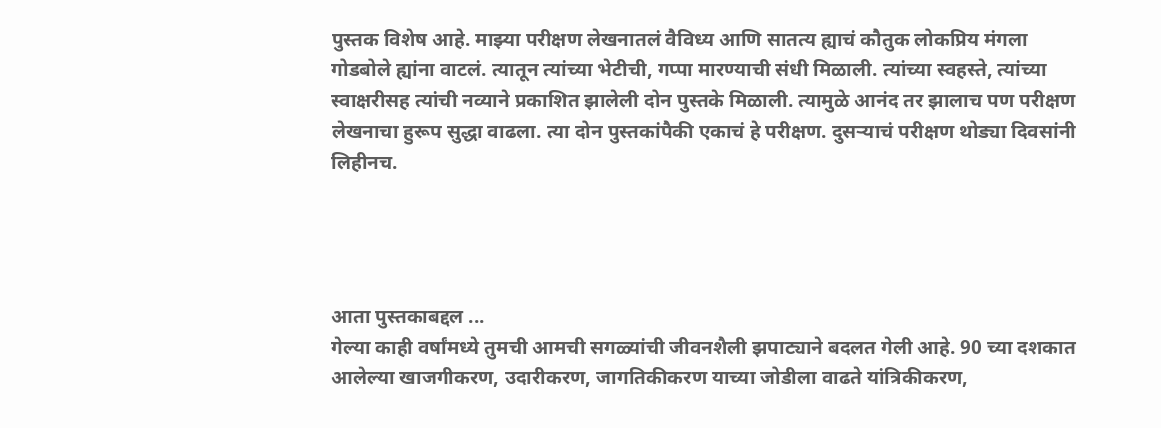पुस्तक विशेष आहे. माझ्या परीक्षण लेखनातलं वैविध्य आणि सातत्य ह्याचं कौतुक लोकप्रिय मंगला गोडबोले ह्यांना वाटलं. त्यातून त्यांच्या भेटीची, गप्पा मारण्याची संधी मिळाली. त्यांच्या स्वहस्ते, त्यांच्या स्वाक्षरीसह त्यांची नव्याने प्रकाशित झालेली दोन पुस्तके मिळाली. त्यामुळे आनंद तर झालाच पण परीक्षण लेखनाचा हुरूप सुद्धा वाढला. त्या दोन पुस्तकांपैकी एकाचं हे परीक्षण. दुसऱ्याचं परीक्षण थोड्या दिवसांनी लिहीनच.




आता पुस्तकाबद्दल ...
गेल्या काही वर्षांमध्ये तुमची आमची सगळ्यांची जीवनशैली झपाट्याने बदलत गेली आहे. 90 च्या दशकात आलेल्या खाजगीकरण, उदारीकरण, जागतिकीकरण याच्या जोडीला वाढते यांत्रिकीकरण,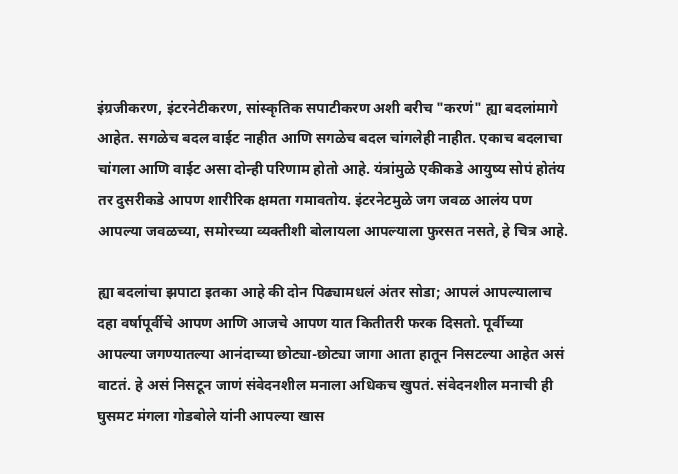इंग्रजीकरण, इंटरनेटीकरण, सांस्कृतिक सपाटीकरण अशी बरीच "करणं" ह्या बदलांमागे आहेत. सगळेच बदल वाईट नाहीत आणि सगळेच बदल चांगलेही नाहीत. एकाच बदलाचा चांगला आणि वाईट असा दोन्ही परिणाम होतो आहे. यंत्रांमुळे एकीकडे आयुष्य सोपं होतंय तर दुसरीकडे आपण शारीरिक क्षमता गमावतोय. इंटरनेटमुळे जग जवळ आलंय पण आपल्या जवळच्या, समोरच्या व्यक्तीशी बोलायला आपल्याला फुरसत नसते, हे चित्र आहे.

ह्या बदलांचा झपाटा इतका आहे की दोन पिढ्यामधलं अंतर सोडा; आपलं आपल्यालाच दहा वर्षापूर्वीचे आपण आणि आजचे आपण यात कितीतरी फरक दिसतो. पूर्वीच्या आपल्या जगण्यातल्या आनंदाच्या छोट्या-छोट्या जागा आता हातून निसटल्या आहेत असं वाटतं. हे असं निसटून जाणं संवेदनशील मनाला अधिकच खुपतं. संवेदनशील मनाची ही घुसमट मंगला गोडबोले यांनी आपल्या खास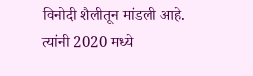विनोदी शैलीतून मांडली आहे. त्यांनी 2020 मध्ये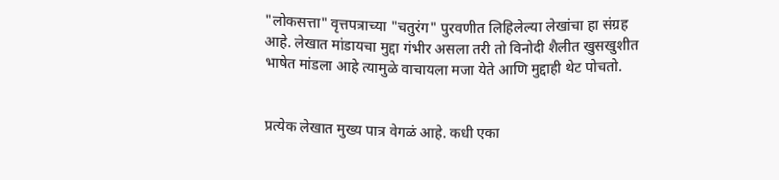"लोकसत्ता" वृत्तपत्राच्या "चतुरंग" पुरवणीत लिहिलेल्या लेखांचा हा संग्रह आहे. लेखात मांडायचा मुद्दा गंभीर असला तरी तो विनोदी शैलीत खुसखुशीत भाषेत मांडला आहे त्यामुळे वाचायला मजा येते आणि मुद्दाही थेट पोचतो.


प्रत्येक लेखात मुख्य पात्र वेगळं आहे. कधी एका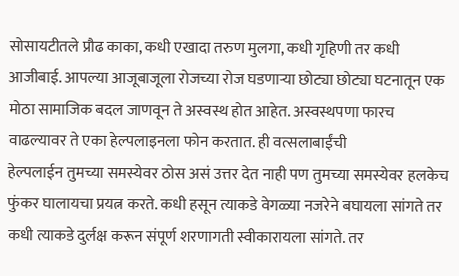सोसायटीतले प्रौढ काका, कधी एखादा तरुण मुलगा, कधी गृहिणी तर कधी आजीबाई. आपल्या आजूबाजूला रोजच्या रोज घडणाऱ्या छोट्या छोट्या घटनातून एक मोठा सामाजिक बदल जाणवून ते अस्वस्थ होत आहेत. अस्वस्थपणा फारच वाढल्यावर ते एका हेल्पलाइनला फोन करतात. ही वत्सलाबाईंची
हेल्पलाईन तुमच्या समस्येवर ठोस असं उत्तर देत नाही पण तुमच्या समस्येवर हलकेच फुंकर घालायचा प्रयत्न करते. कधी हसून त्याकडे वेगळ्या नजरेने बघायला सांगते तर कधी त्याकडे दुर्लक्ष करून संपूर्ण शरणागती स्वीकारायला सांगते. तर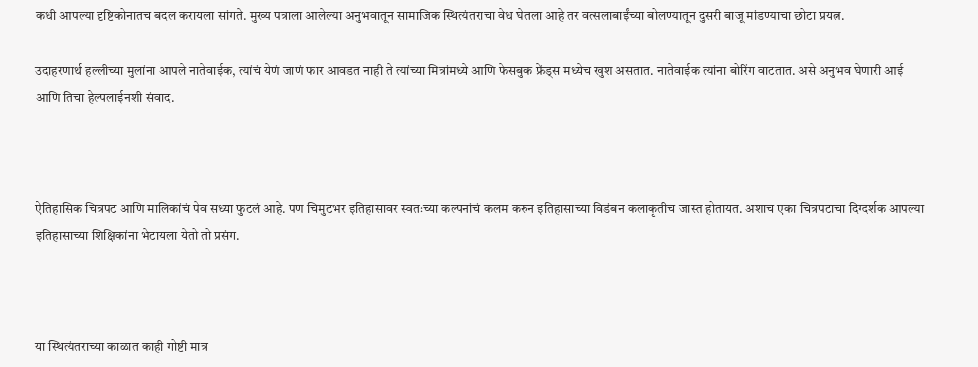कधी आपल्या दृष्टिकोनातच बदल करायला सांगते. मुख्य पत्राला आलेल्या अनुभवातून सामाजिक स्थित्यंतराचा वेध घेतला आहे तर वत्सलाबाईंच्या बोलण्यातून दुसरी बाजू मांडण्याचा छोटा प्रयत्न.

उदाहरणार्थ हल्लीच्या मुलांना आपले नातेवाईक, त्यांचं येणं जाणं फार आवडत नाही ते त्यांच्या मित्रांमध्ये आणि फेसबुक फ्रेंड्स मध्येच खुश असतात. नातेवाईक त्यांना बोरिंग वाटतात. असे अनुभव घेणारी आई आणि तिचा हेल्पलाईनशी संवाद.



ऐतिहासिक चित्रपट आणि मालिकांचं पेव सध्या फुटलं आहे. पण चिमुटभर इतिहासावर स्वतःच्या कल्पनांचं कलम करुन इतिहासाच्या विडंबन कलाकृतीच जास्त होतायत. अशाच एका चित्रपटाचा दिग्दर्शक आपल्या इतिहासाच्या शिक्षिकांना भेटायला येतो तो प्रसंग.



या स्थित्यंतराच्या काळात काही गोष्टी मात्र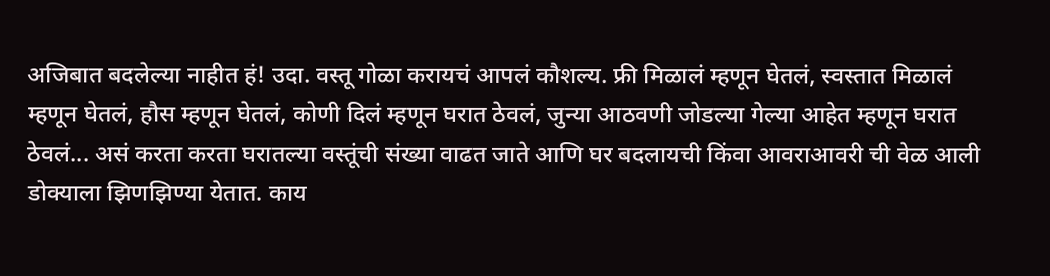अजिबात बदलेल्या नाहीत हं! उदा. वस्तू गोळा करायचं आपलं कौशल्य. फ्री मिळालं म्हणून घेतलं, स्वस्तात मिळालं म्हणून घेतलं, हौस म्हणून घेतलं, कोणी दिलं म्हणून घरात ठेवलं, जुन्या आठवणी जोडल्या गेल्या आहेत म्हणून घरात ठेवलं... असं करता करता घरातल्या वस्तूंची संख्या वाढत जाते आणि घर बदलायची किंवा आवराआवरी ची वेळ आली डोक्याला झिणझिण्या येतात. काय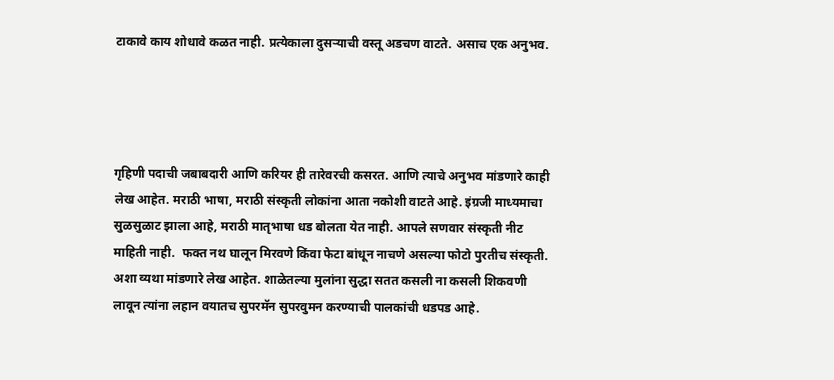टाकावे काय शोधावे कळत नाही. प्रत्येकाला दुसर्‍याची वस्तू अडचण वाटते. असाच एक अनुभव.




गृहिणी पदाची जबाबदारी आणि करियर ही तारेवरची कसरत. आणि त्याचे अनुभव मांडणारे काही लेख आहेत. मराठी भाषा, मराठी संस्कृती लोकांना आता नकोशी वाटते आहे. इंग्रजी माध्यमाचा सुळसुळाट झाला आहे, मराठी मातृभाषा धड बोलता येत नाही. आपले सणवार संस्कृती नीट माहिती नाही.  फक्त नथ घालून मिरवणे किंवा फेटा बांधून नाचणे असल्या फोटो पुरतीच संस्कृती. अशा व्यथा मांडणारे लेख आहेत. शाळेतल्या मुलांना सुद्धा सतत कसली ना कसली शिकवणी लावून त्यांना लहान वयातच सुपरमॅन सुपरवुमन करण्याची पालकांची धडपड आहे.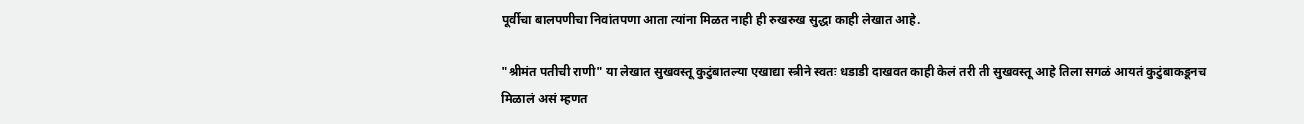पूर्वीचा बालपणीचा निवांतपणा आता त्यांना मिळत नाही ही रुखरुख सुद्धा काही लेखात आहे.

"श्रीमंत पतीची राणी" या लेखात सुखवस्तू कुटुंबातल्या एखाद्या स्त्रीने स्वतः धडाडी दाखवत काही केलं तरी ती सुखवस्तू आहे तिला सगळं आयतं कुटुंबाकडूनच मिळालं असं म्हणत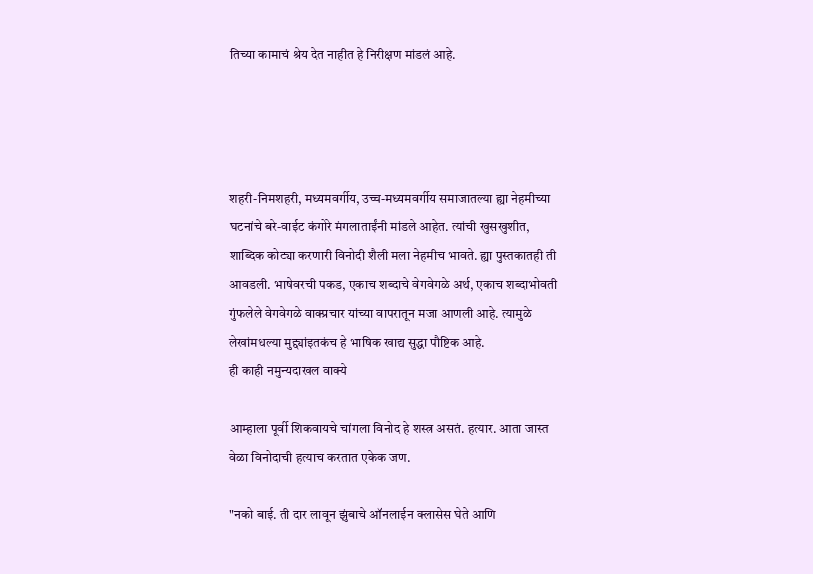तिच्या कामाचं श्रेय देत नाहीत हे निरीक्षण मांडलं आहे.




शहरी-निमशहरी, मध्यमवर्गीय, उच्च-मध्यमवर्गीय समाजातल्या ह्या नेहमीच्या घटनांचे बरे-वाईट कंगोरे मंगलाताईंनी मांडले आहेत. त्यांची खुसखुशीत, शाब्दिक कोट्या करणारी विनोदी शैली मला नेहमीच भावते. ह्या पुस्तकातही ती आवडली. भाषेवरची पकड, एकाच शब्दाचे वेगवेगळे अर्थ, एकाच शब्दाभोवती गुंफलेले वेगवेगळे वाक्प्रचार यांच्या वापरातून मजा आणली आहे. त्यामुळे लेखांमधल्या मुद्द्यांइतकंच हे भाषिक खाद्य सुद्धा पौष्टिक आहे.
ही काही नमुन्यदाखल वाक्ये

आम्हाला पूर्वी शिकवायचे चांगला विनोद हे शस्त्र असतं. हत्यार. आता जास्त वेळा विनोदाची हत्याच करतात एकेक जण.

"नको बाई. ती दार लावून झुंबाचे ऑनलाईन क्लासेस घेते आणि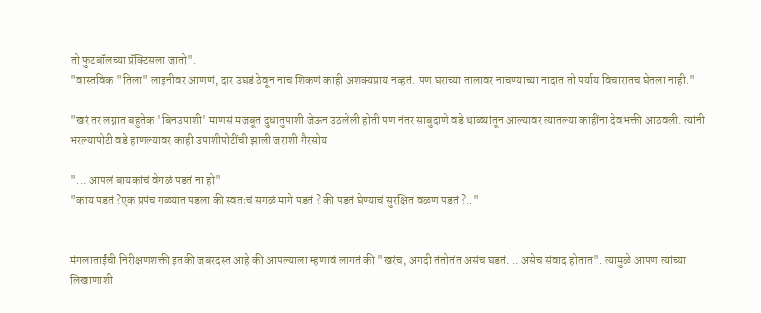तो फुटबॉलच्या प्रॅक्टिसला जातो".
"वास्तविक "तिला" लाइनीवर आणणं, दार उघडं ठेवून नाच शिकणं काही अशक्यप्राय नव्हतं. पण घराच्या तालावर नाचण्याच्या नादात तो पर्याय विचारातच घेतला नाही."

"खरं तर लग्नात बहुतेक 'बिनउपाशी' माणसं मजबूत दुधातुपाशी जेऊन उठलेली होती पण नंतर साबुदाणे वडे थाळ्यांतून आल्यावर त्यातल्या काहींना देवभक्ती आठवली. त्यांनी भरल्यापोटी वडे हाणल्यावर काही उपाशीपोटींची झाली जराशी गैरसोय

"... आपलं बायकांचं वेगळं पडतं ना हो"
"काय पडतं ?एक प्रपंच गळ्यात पडला की स्वतःचं सगळं मागे पडतं ? की पडतं घेण्याचं सुरक्षित वळण पडतं ?.."


मंगलाताईंची निरीक्षणशक्ती इतकी जबरदस्त आहे की आपल्याला म्हणावं लागतं की "खरंच, अगदी तंतोतंत असंच घडतं. .. असेच संवाद होतात". त्यामुळे आपण त्यांच्या लिखाणाशी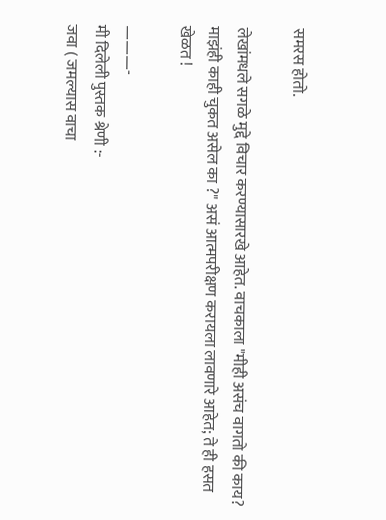समरस होतो.

लेखांमधले सगळे मुद्दे विचार करण्यासारखे आहेत. वाचकाला "मीही असंच वागतो की काय? माझंही काही चुकत असेल का ?" असं आत्मपरीक्षण करायला लावणारे आहेत; ते ही हसत खेळत !

———-
मी दिलेली पुस्तक श्रेणी :-
जवा ( जमल्यास वाचा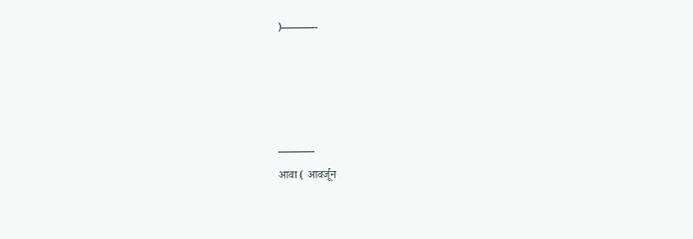)———-




———-
आवा ( आवर्जून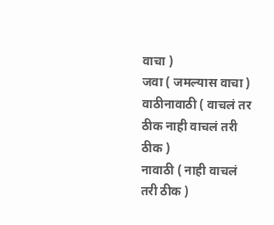वाचा )
जवा ( जमल्यास वाचा )
वाठीनावाठी ( वाचलं तर ठीक नाही वाचलं तरी ठीक )
नावाठी ( नाही वाचलं तरी ठीक )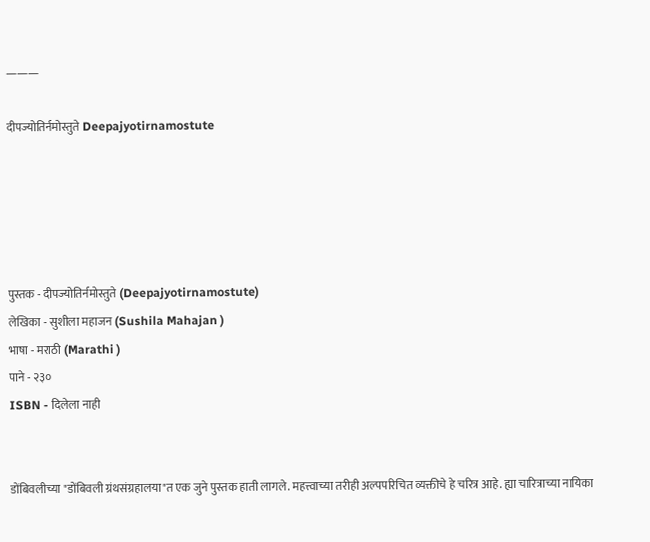———

दीपज्योतिर्नमोस्तुते Deepajyotirnamostute





पुस्तक - दीपज्योतिर्नमोस्तुते (Deepajyotirnamostute)
लेखिका - सुशीला महाजन (Sushila Mahajan )
भाषा - मराठी (Marathi )
पाने - २३०
ISBN - दिलेला नाही


डोंबिवलीच्या "डोंबिवली ग्रंथसंग्रहालया"त एक जुने पुस्तक हाती लागले. महत्त्वाच्या तरीही अल्पपरिचित व्यक्तीचे हे चरित्र आहे. ह्या चारित्राच्या नायिका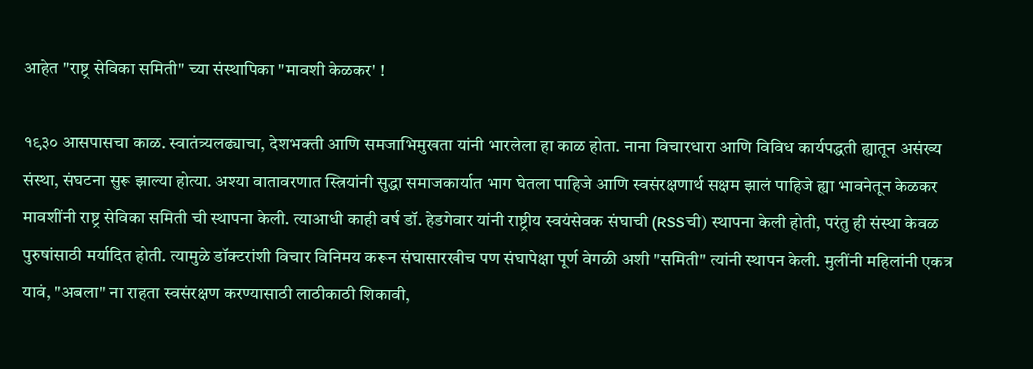आहेत "राष्ट्र सेविका समिती" च्या संस्थापिका "मावशी केळकर' !

१९३० आसपासचा काळ. स्वातंत्र्यलढ्याचा, देशभक्ती आणि समजाभिमुखता यांनी भारलेला हा काळ होता. नाना विचारधारा आणि विविध कार्यपद्धती ह्यातून असंख्य संस्था, संघटना सुरू झाल्या होत्या. अश्या वातावरणात स्त्रियांनी सुद्धा समाजकार्यात भाग घेतला पाहिजे आणि स्वसंरक्षणार्थ सक्षम झालं पाहिजे ह्या भावनेतून केळकर मावशींनी राष्ट्र सेविका समिती ची स्थापना केली. त्याआधी काही वर्ष डॉ. हेडगेवार यांनी राष्ट्रीय स्वयंसेवक संघाची (RSSची) स्थापना केली होती, परंतु ही संस्था केवळ पुरुषांसाठी मर्यादित होती. त्यामुळे डॉक्टरांशी विचार विनिमय करून संघासारखीच पण संघापेक्षा पूर्ण वेगळी अशी "समिती" त्यांनी स्थापन केली. मुलींनी महिलांनी एकत्र यावं, "अबला" ना राहता स्वसंरक्षण करण्यासाठी लाठीकाठी शिकावी,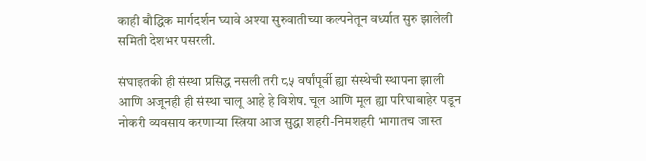काही बौद्धिक मार्गदर्शन घ्यावे अश्या सुरुवातीच्या कल्पनेतून वर्ध्यात सुरु झालेली समिती देशभर पसरली.

संघाइतकी ही संस्था प्रसिद्ध नसली तरी ८५ वर्षांपूर्वी ह्या संस्थेची स्थापना झाली आणि अजूनही ही संस्था चालू आहे हे विशेष. चूल आणि मूल ह्या परिघाबाहेर पडून नोकरी व्यवसाय करणाऱ्या स्त्रिया आज सुद्धा शहरी-निमशहरी भागातच जास्त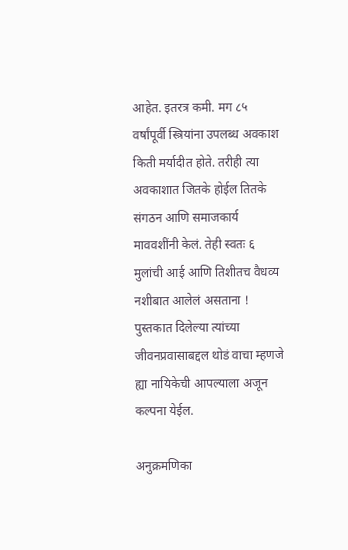आहेत. इतरत्र कमी. मग ८५ वर्षांपूर्वी स्त्रियांना उपलब्ध अवकाश किती मर्यादीत होते. तरीही त्या अवकाशात जितके होईल तितके संगठन आणि समाजकार्य माववशींनी केलं. तेही स्वतः ६ मुलांची आई आणि तिशीतच वैधव्य नशीबात आलेलं असताना ! पुस्तकात दिलेल्या त्यांच्या जीवनप्रवासाबद्दल थोडं वाचा म्हणजे ह्या नायिकेची आपल्याला अजून कल्पना येईल.

अनुक्रमणिका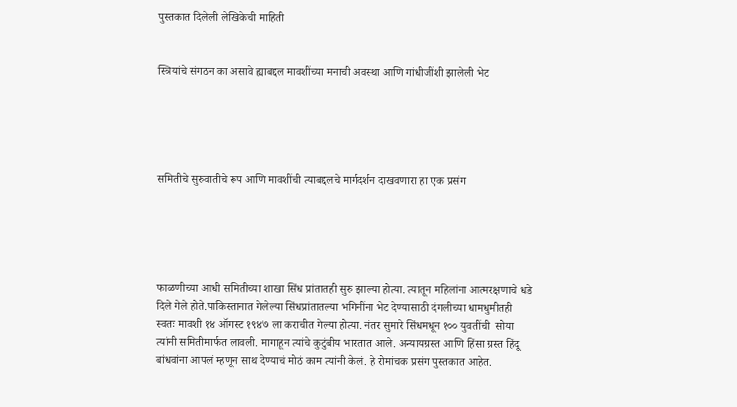पुस्तकात दिलेली लेखिकेची माहिती


स्त्रियांचे संगठन का असावे ह्याबद्दल मावशींच्या मनाची अवस्था आणि गांधीजींशी झालेली भेट





समितीचे सुरुवातीचे रूप आणि मावशींची त्याबद्दलचे मार्गदर्शन दाखवणारा हा एक प्रसंग





फाळणीच्या आधी समितीच्या शाखा सिंध प्रांतातही सुरु झाल्या होत्या. त्यातून महिलांना आत्मरक्षणाचे धडे दिले गेले होते.पाकिस्तानात गेलेल्या सिंधप्रांतातल्या भगिनींना भेट देण्यासाठी दंगलीच्या धामधुमीतही स्वतः मावशी १४ ऑगस्ट १९४७ ला कराचीत गेल्या होत्या. नंतर सुमारे सिंधमधून १०० युवतींची  सोया त्यांनी समितीमार्फत लावली. मागाहून त्यांचे कुटुंबीय भारतात आले. अन्यायग्रस्त आणि हिंसा ग्रस्त हिंदू बांधवांना आपलं म्हणून साथ देण्याचं मोठं काम त्यांनी केलं. हे रोमांचक प्रसंग पुस्तकात आहेत.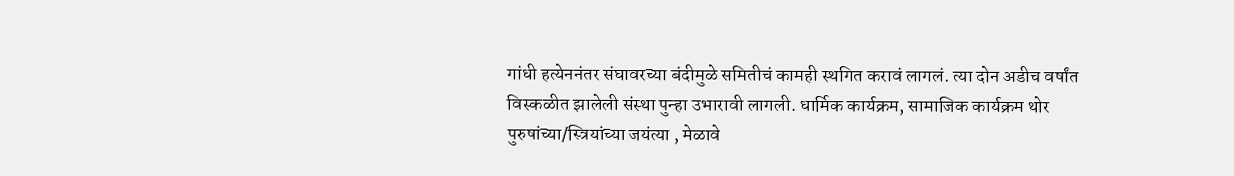गांधी हत्येननंतर संघावरच्या बंदीमुळे समितीचं कामही स्थगित करावं लागलं. त्या दोन अडीच वर्षांत विस्कळीत झालेली संस्था पुन्हा उभारावी लागली. धार्मिक कार्यक्रम, सामाजिक कार्यक्रम थोर पुरुषांच्या/स्त्रियांच्या जयंत्या , मेळावे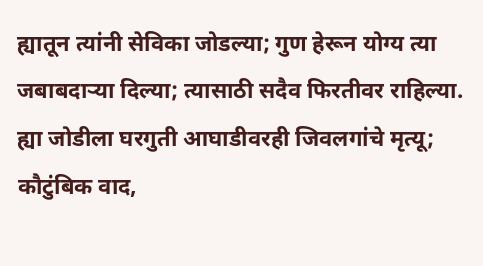ह्यातून त्यांनी सेविका जोडल्या; गुण हेरून योग्य त्या जबाबदाऱ्या दिल्या; त्यासाठी सदैव फिरतीवर राहिल्या. ह्या जोडीला घरगुती आघाडीवरही जिवलगांचे मृत्यू; कौटुंबिक वाद,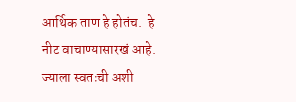आर्थिक ताण हे होतंच.  हे नीट वाचाण्यासारखं आहे. ज्याला स्वतःची अशी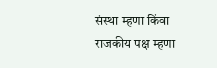संस्था म्हणा किंवा राजकीय पक्ष म्हणा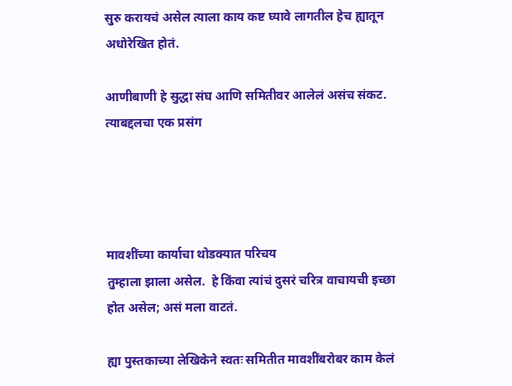सुरु करायचं असेल त्याला काय कष्ट घ्यावे लागतील हेच ह्यातून अधोरेखित होतं.

आणीबाणी हे सुद्धा संघ आणि समितीवर आलेलं असंच संकट. त्याबद्दलचा एक प्रसंग




मावशींच्या कार्याचा थोडक्यात परिचय
तुम्हाला झाला असेल.  हे किंवा त्यांचं दुसरं चरित्र वाचायची इच्छा होत असेल; असं मला वाटतं.

ह्या पुस्तकाच्या लेखिकेने स्वतः समितीत मावशींबरोबर काम केलं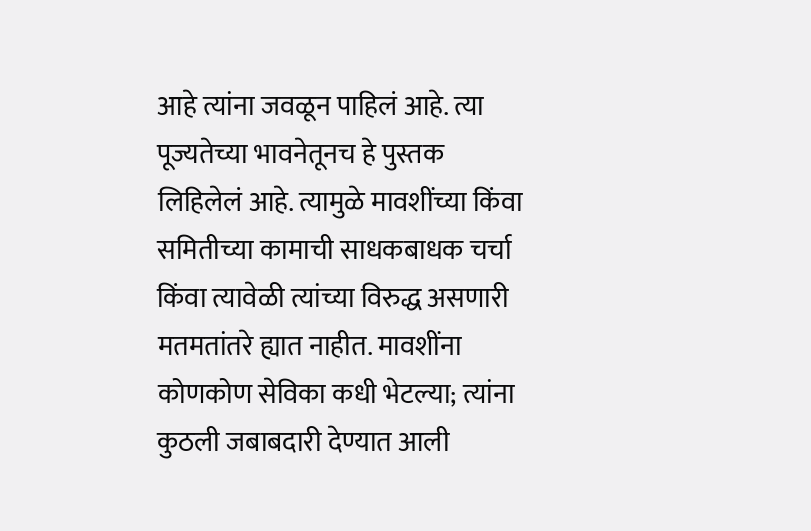आहे त्यांना जवळून पाहिलं आहे. त्या पूज्यतेच्या भावनेतूनच हे पुस्तक लिहिलेलं आहे. त्यामुळे मावशींच्या किंवा समितीच्या कामाची साधकबाधक चर्चा किंवा त्यावेळी त्यांच्या विरुद्ध असणारी मतमतांतरे ह्यात नाहीत. मावशींना कोणकोण सेविका कधी भेटल्या; त्यांना कुठली जबाबदारी देण्यात आली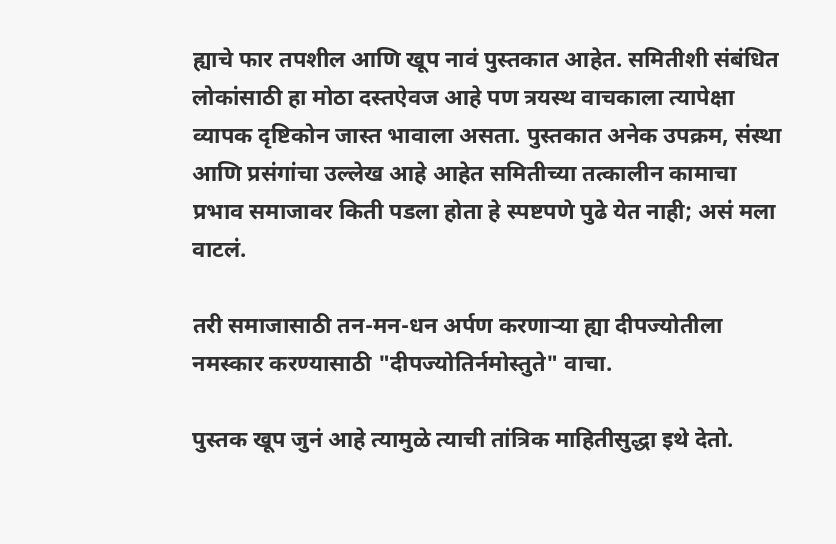ह्याचे फार तपशील आणि खूप नावं पुस्तकात आहेत. समितीशी संबंधित लोकांसाठी हा मोठा दस्तऐवज आहे पण त्रयस्थ वाचकाला त्यापेक्षा व्यापक दृष्टिकोन जास्त भावाला असता. पुस्तकात अनेक उपक्रम, संस्था आणि प्रसंगांचा उल्लेख आहे आहेत समितीच्या तत्कालीन कामाचा प्रभाव समाजावर किती पडला होता हे स्पष्टपणे पुढे येत नाही; असं मला वाटलं.

तरी समाजासाठी तन-मन-धन अर्पण करणाऱ्या ह्या दीपज्योतीला नमस्कार करण्यासाठी "दीपज्योतिर्नमोस्तुते" वाचा.

पुस्तक खूप जुनं आहे त्यामुळे त्याची तांत्रिक माहितीसुद्धा इथे देतो.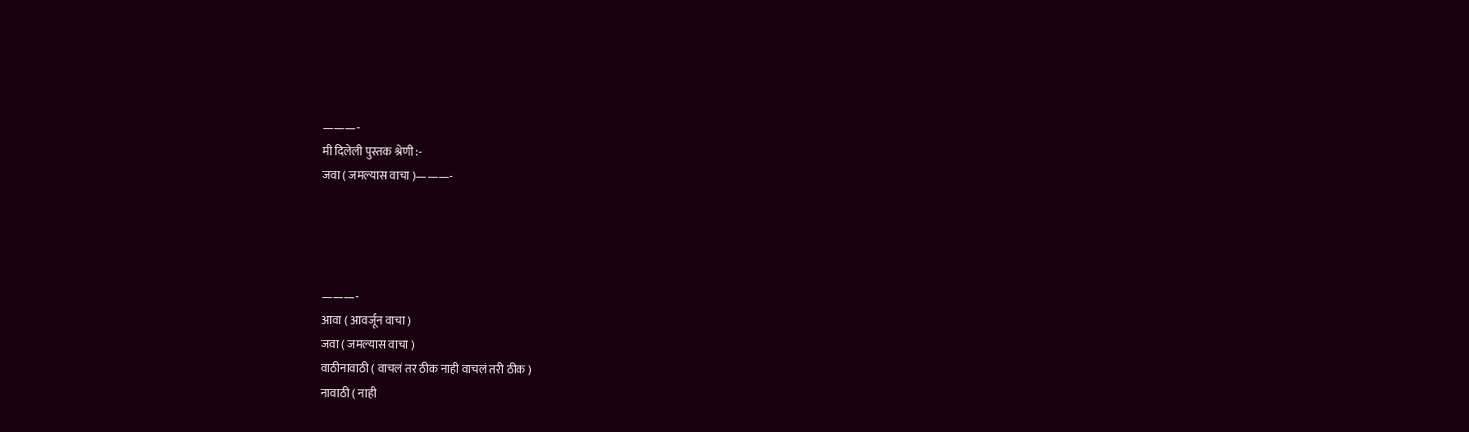———-
मी दिलेली पुस्तक श्रेणी :-
जवा ( जमल्यास वाचा )———-




———-
आवा ( आवर्जून वाचा )
जवा ( जमल्यास वाचा )
वाठीनावाठी ( वाचलं तर ठीक नाही वाचलं तरी ठीक )
नावाठी ( नाही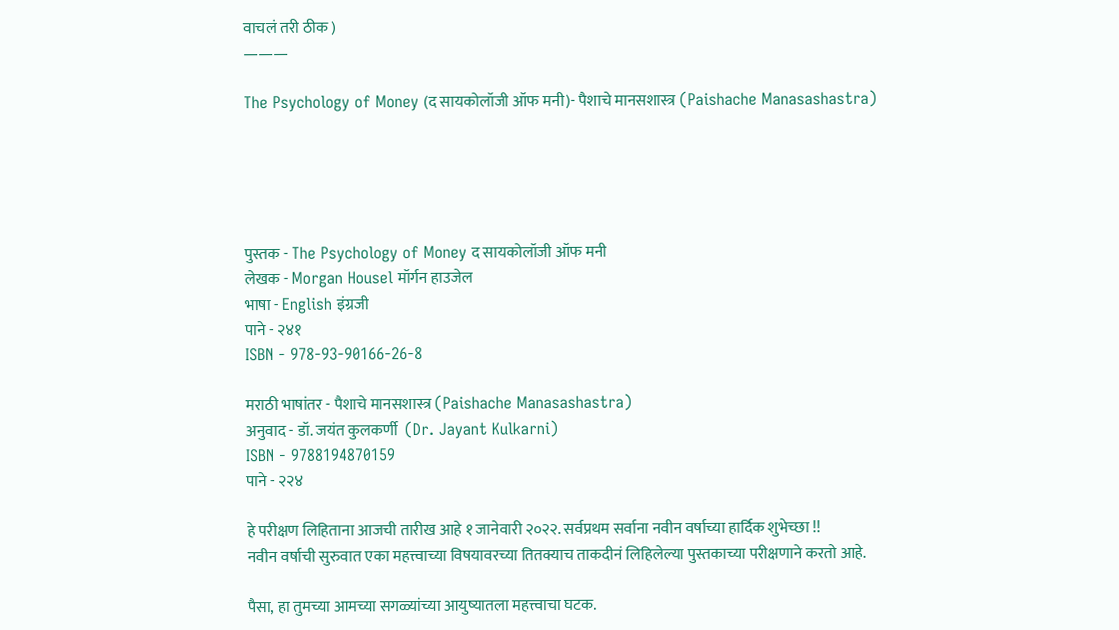वाचलं तरी ठीक )
———

The Psychology of Money (द सायकोलॉजी ऑफ मनी)- पैशाचे मानसशास्त्र (Paishache Manasashastra)





पुस्तक - The Psychology of Money द सायकोलॉजी ऑफ मनी
लेखक - Morgan Housel मॉर्गन हाउजेल
भाषा - English इंग्रजी
पाने - २४१
ISBN - 978-93-90166-26-8

मराठी भाषांतर - पैशाचे मानसशास्त्र (Paishache Manasashastra)
अनुवाद - डॉ. जयंत कुलकर्णी  (Dr. Jayant Kulkarni)
ISBN - 9788194870159
पाने - २२४

हे परीक्षण लिहिताना आजची तारीख आहे १ जानेवारी २०२२. सर्वप्रथम सर्वाना नवीन वर्षाच्या हार्दिक शुभेच्छा !!
नवीन वर्षाची सुरुवात एका महत्त्वाच्या विषयावरच्या तितक्याच ताकदीनं लिहिलेल्या पुस्तकाच्या परीक्षणाने करतो आहे.

पैसा, हा तुमच्या आमच्या सगळ्यांच्या आयुष्यातला महत्त्वाचा घटक.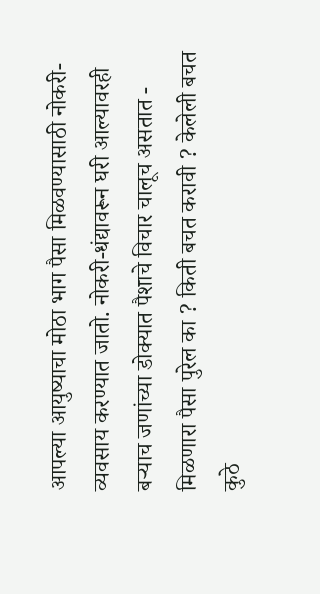आपल्या आयुष्याचा मोठा भाग पैसा मिळवण्यासाठी नोकरी-व्यवसाय करण्यात जातो. नोकरी-धंद्यावरून घरी आल्यावरही बऱ्याच जणांच्या डोक्यात पैशाचे विचार चालूच असतात - मिळणारा पैसा पुरेल का ? किती बचत करावी ? केलेली बचत कुठे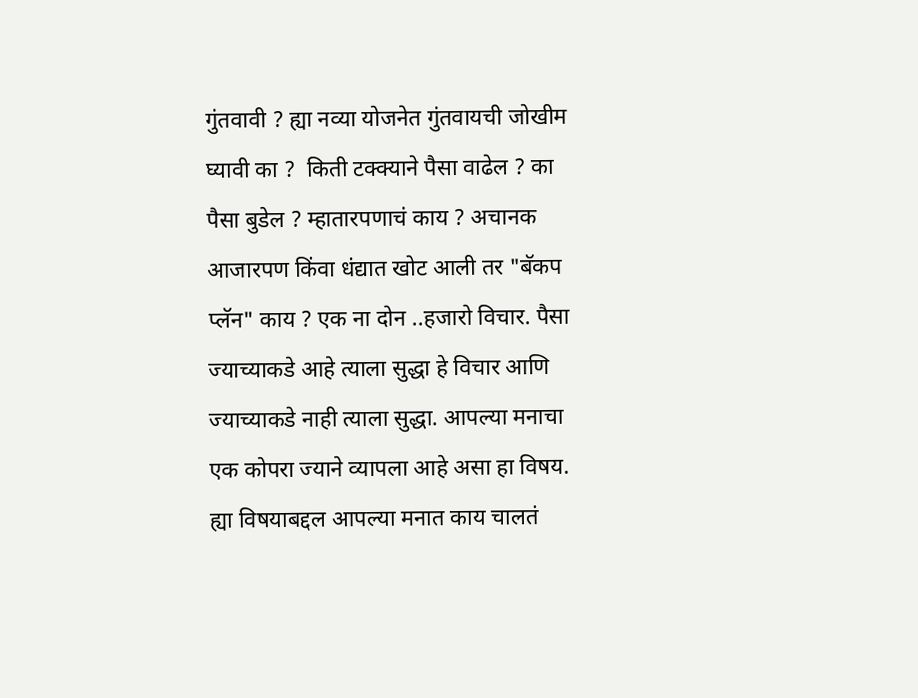गुंतवावी ? ह्या नव्या योजनेत गुंतवायची जोखीम घ्यावी का ?  किती टक्क्याने पैसा वाढेल ? का पैसा बुडेल ? म्हातारपणाचं काय ? अचानक आजारपण किंवा धंद्यात खोट आली तर "बॅकप प्लॅन" काय ? एक ना दोन ..हजारो विचार. पैसा ज्याच्याकडे आहे त्याला सुद्धा हे विचार आणि ज्याच्याकडे नाही त्याला सुद्धा. आपल्या मनाचा एक कोपरा ज्याने व्यापला आहे असा हा विषय. ह्या विषयाबद्दल आपल्या मनात काय चालतं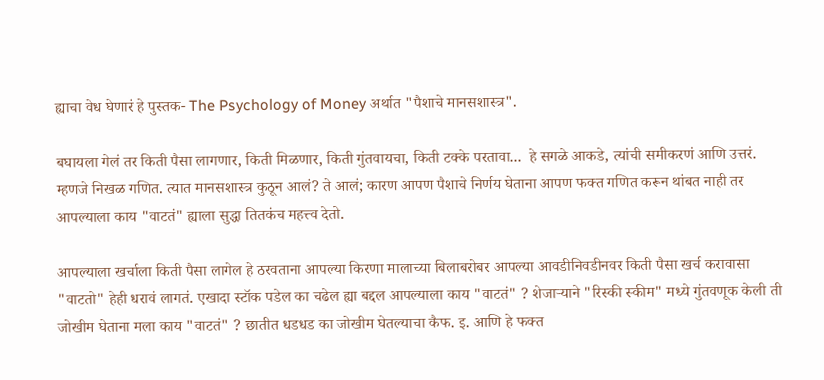ह्याचा वेध घेणारं हे पुस्तक- The Psychology of Money अर्थात "पैशाचे मानसशास्त्र".

बघायला गेलं तर किती पैसा लागणार, किती मिळणार, किती गुंतवायचा, किती टक्के परतावा...  हे सगळे आकडे, त्यांची समीकरणं आणि उत्तरं. म्हणजे निखळ गणित. त्यात मानसशास्त्र कुठून आलं? ते आलं; कारण आपण पैशाचे निर्णय घेताना आपण फक्त गणित करून थांबत नाही तर आपल्याला काय "वाटतं" ह्याला सुद्धा तितकंच महत्त्व देतो.

आपल्याला खर्चाला किती पैसा लागेल हे ठरवताना आपल्या किरणा मालाच्या बिलाबरोबर आपल्या आवडीनिवडीनवर किती पैसा खर्च करावासा "वाटतो" हेही धरावं लागतं. एखादा स्टॉक पडेल का चढेल ह्या बद्दल आपल्याला काय "वाटतं" ? शेजाऱ्याने "रिस्की स्कीम" मध्ये गुंतवणूक केली ती जोखीम घेताना मला काय "वाटतं" ? छातीत धडधड का जोखीम घेतल्याचा कैफ. इ. आणि हे फक्त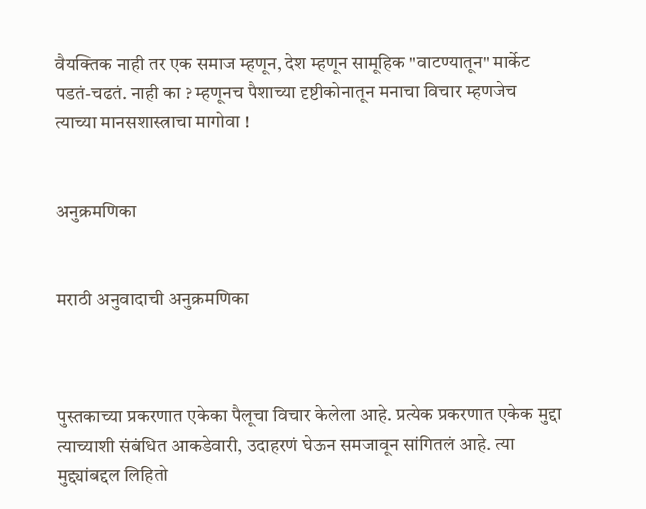वैयक्तिक नाही तर एक समाज म्हणून, देश म्हणून सामूहिक "वाटण्यातून" मार्केट पडतं-चढतं. नाही का ? म्हणूनच पैशाच्या दृष्टीकोनातून मनाचा विचार म्हणजेच त्याच्या मानसशास्त्राचा मागोवा !


अनुक्रमणिका


मराठी अनुवादाची अनुक्रमणिका



पुस्तकाच्या प्रकरणात एकेका पैलूचा विचार केलेला आहे. प्रत्येक प्रकरणात एकेक मुद्दा त्याच्याशी संबंधित आकडेवारी, उदाहरणं घेऊन समजावून सांगितलं आहे. त्या मुद्द्यांबद्दल लिहितो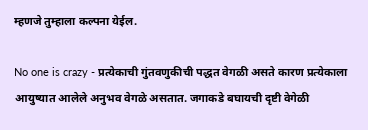म्हणजे तुम्हाला कल्पना येईल.

No one is crazy - प्रत्येकाची गुंतवणुकीची पद्धत वेगळी असते कारण प्रत्येकाला आयुष्यात आलेले अनुभव वेगळे असतात. जगाकडे बघायची दृष्टी वेगेळी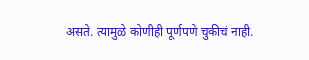असते. त्यामुळे कोणीही पूर्णपणे चुकीचं नाही.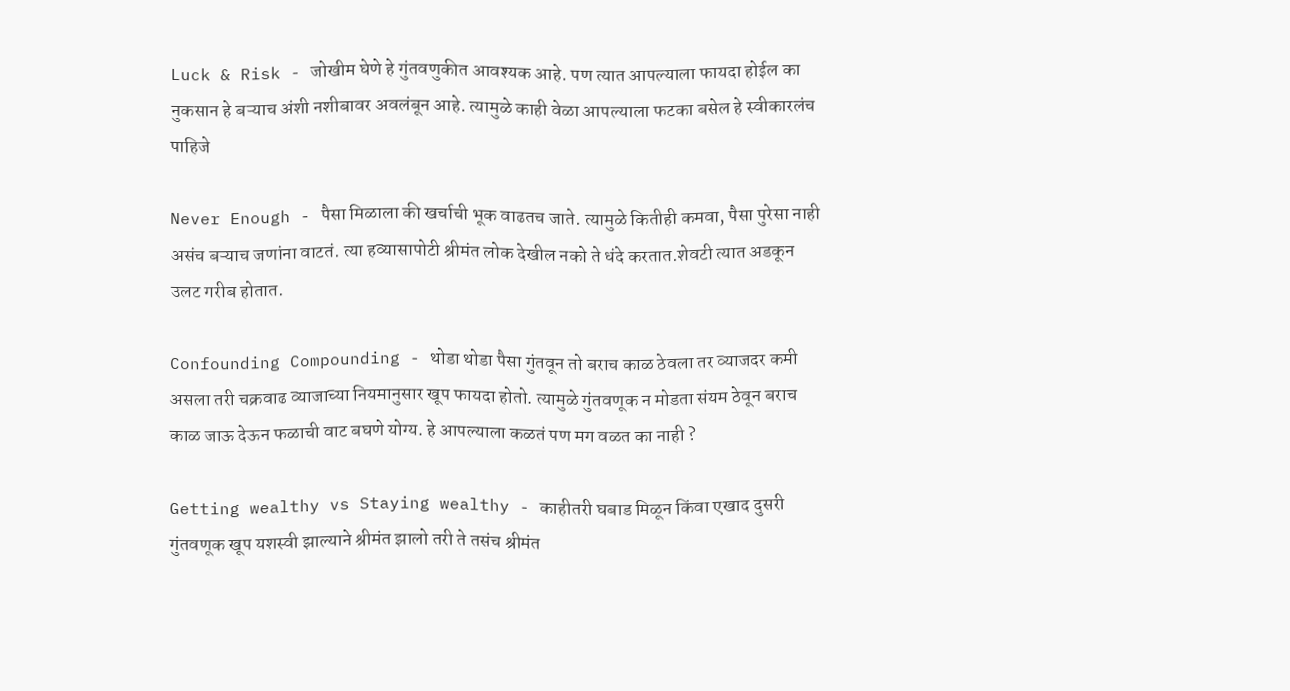Luck & Risk - जोखीम घेणे हे गुंतवणुकीत आवश्यक आहे. पण त्यात आपल्याला फायदा होईल का नुकसान हे बऱ्याच अंशी नशीबावर अवलंबून आहे. त्यामुळे काही वेळा आपल्याला फटका बसेल हे स्वीकारलंच पाहिजे

Never Enough - पैसा मिळाला की खर्चाची भूक वाढतच जाते. त्यामुळे कितीही कमवा, पैसा पुरेसा नाही असंच बऱ्याच जणांना वाटतं. त्या हव्यासापोटी श्रीमंत लोक देखील नको ते धंदे करतात.शेवटी त्यात अडकून उलट गरीब होतात.

Confounding Compounding - थोडा थोडा पैसा गुंतवून तो बराच काळ ठेवला तर व्याजदर कमी असला तरी चक्रवाढ व्याजाच्या नियमानुसार खूप फायदा होतो. त्यामुळे गुंतवणूक न मोडता संयम ठेवून बराच काळ जाऊ देऊन फळाची वाट बघणे योग्य. हे आपल्याला कळतं पण मग वळत का नाही ?

Getting wealthy vs Staying wealthy - काहीतरी घबाड मिळून किंवा एखाद दुसरी गुंतवणूक खूप यशस्वी झाल्याने श्रीमंत झालो तरी ते तसंच श्रीमंत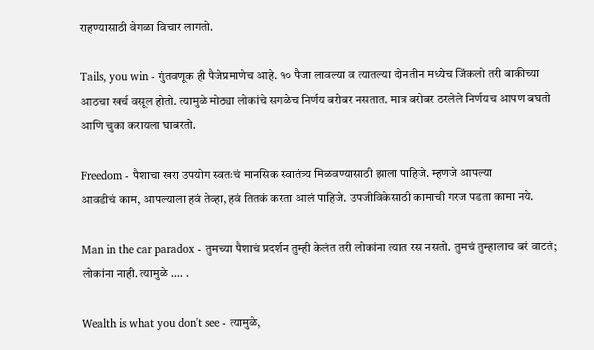राहण्यासाठी वेगळा विचार लागतो.

Tails, you win - गुंतवणूक ही पैजेप्रमाणेच आहे. १० पैजा लावल्या व त्यातल्या दोनतीन मध्येच जिंकलो तरी बाकीच्या आठचा खर्च वसूल होतो. त्यामुळे मोठ्या लोकांचे सगळेच निर्णय बरोबर नसतात. मात्र बरोबर ठरलेले निर्णयच आपण बघतो आणि चुका करायला घाबरतो.

Freedom - पैशाचा खरा उपयोग स्वतःचं मानसिक स्वातंत्र्य मिळवण्यासाठी झाला पाहिजे. म्हणजे आपल्या
आवडीचं काम, आपल्याला हवं तेव्हा, हवं तितकं करता आलं पाहिजे. उपजीविकेसाठी कामाची गरज पडता कामा नये.

Man in the car paradox - तुमच्या पैशाचं प्रदर्शन तुम्ही केलंत तरी लोकांना त्यात रस नसतो. तुमचं तुम्हालाच बरं वाटतं; लोकांना नाही. त्यामुळे .... .

Wealth is what you don't see - त्यामुळे,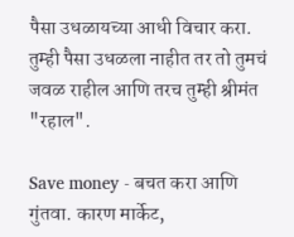पैसा उधळायच्या आधी विचार करा. तुम्ही पैसा उधळला नाहीत तर तो तुमचं जवळ राहील आणि तरच तुम्ही श्रीमंत "रहाल".

Save money - बचत करा आणि गुंतवा. कारण मार्केट,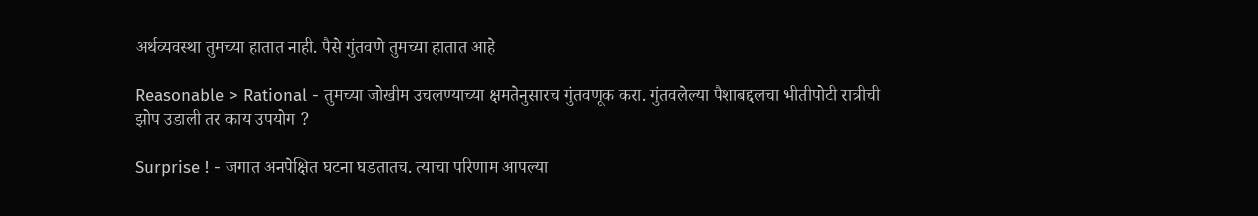अर्थव्यवस्था तुमच्या हातात नाही. पैसे गुंतवणे तुमच्या हातात आहे

Reasonable > Rational - तुमच्या जोखीम उचलण्याच्या क्षमतेनुसारच गुंतवणूक करा. गुंतवलेल्या पैशाबद्दलचा भीतीपोटी रात्रीची झोप उडाली तर काय उपयोग ?

Surprise ! - जगात अनपेक्षित घटना घडतातच. त्याचा परिणाम आपल्या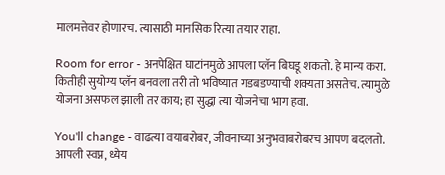मालमत्तेवर होणारच. त्यासाठी मानसिक रित्या तयार राहा.

Room for error - अनपेक्षित घाटांनमुळे आपला प्लॅन बिघडू शकतो. हे मान्य करा. कितीही सुयोग्य प्लॅन बनवला तरी तो भविष्यात गडबडण्याची शक्यता असतेच. त्यामुळे योजना असफल झाली तर काय; हा सुद्धा त्या योजनेचा भाग हवा.

You'll change - वाढत्या वयाबरोबर, जीवनाच्या अनुभवाबरोबरच आपण बदलतो. आपली स्वप्न, ध्येय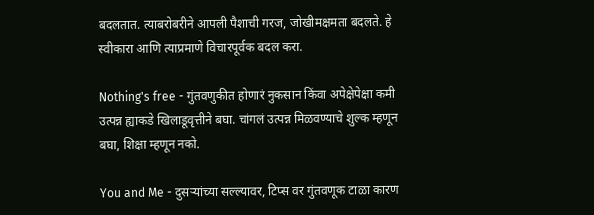बदलतात. त्याबरोबरीने आपली पैशाची गरज, जोखीमक्षमता बदलते. हे स्वीकारा आणि त्याप्रमाणे विचारपूर्वक बदल करा.

Nothing's free - गुंतवणुकीत होणारं नुकसान किंवा अपेक्षेपेक्षा कमी उत्पन्न ह्याकडे खिलाडूवृत्तीने बघा. चांगलं उत्पन्न मिळवण्याचे शुल्क म्हणून बघा, शिक्षा म्हणून नको.

You and Me - दुसऱ्यांच्या सल्ल्यावर, टिप्स वर गुंतवणूक टाळा कारण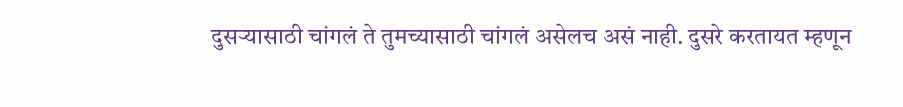दुसऱ्यासाठी चांगलं ते तुमच्यासाठी चांगलं असेलच असं नाही. दुसरे करतायत म्हणून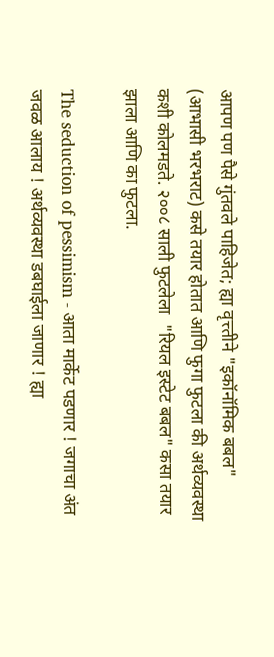आपण पण पैसे गुंतवले पाहिजेत; ह्या वृत्त्तीने "इकॉनॉमिक बबल" (आभासी भरभराट) कसे तयार होतात आणि फुगा फुटला की अर्थव्यवस्था कशी कोलमडते. २००८ साली फुटलेला  "रियल इस्टेट बबल" कसा तयार झाला आणि का फुटला.

The seduction of pessimism - आता मार्केट पडणार ! जगाचा अंत जवळ आलाय ! अर्थव्यवस्था डबघाईला जाणार ! ह्या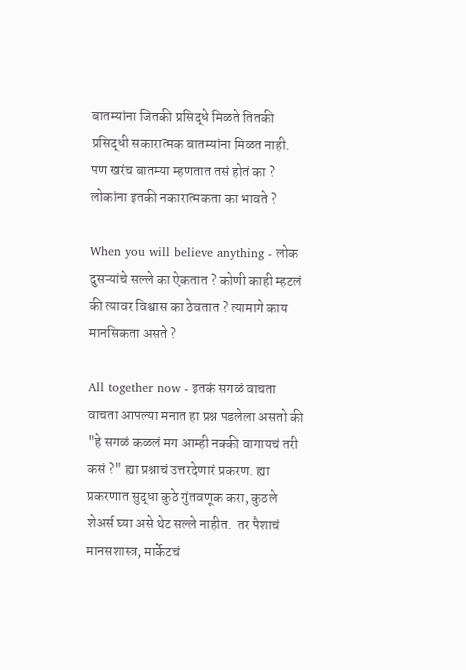बातम्यांना जितकी प्रसिद्धे मिळते तितकी प्रसिद्धी सकारात्मक बातम्यांना मिळत नाही. पण खरंच बातम्या म्हणतात तसं होतं का ? लोकांना इतकी नकारात्मकता का भावते ?

When you will believe anything - लोक दुसऱ्यांचे सल्ले का ऐकतात ? कोणी काही म्हटलं की त्यावर विश्वास का ठेवतात ? त्यामागे काय मानसिकता असते ?

All together now - इतकं सगळं वाचता वाचता आपल्या मनात हा प्रश्न पडलेला असतो की "हे सगळं कळलं मग आम्ही नक्की वागायचं तरी कसं ?" ह्या प्रश्नाचं उत्तरदेणारं प्रकरण. ह्या प्रकरणात सुद्धा कुठे गुंतवणूक करा, कुठले शेअर्स घ्या असे थेट सल्ले नाहीत.  तर पैशाचं मानसशास्त्र, मार्केटचं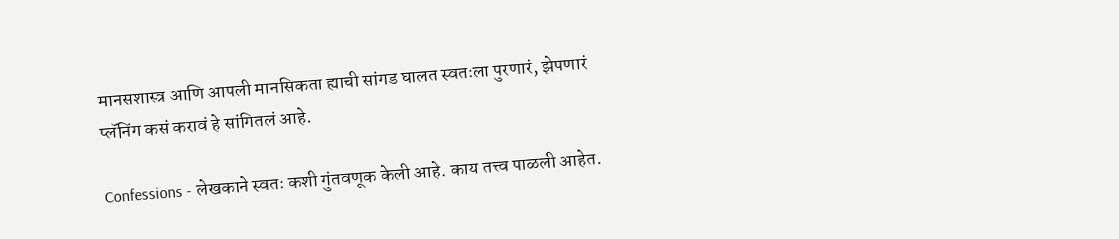मानसशास्त्र आणि आपली मानसिकता ह्याची सांगड घालत स्वतःला पुरणारं, झेपणारं प्लॅनिंग कसं करावं हे सांगितलं आहे.

Confessions - लेखकाने स्वतः कशी गुंतवणूक केली आहे. काय तत्त्व पाळली आहेत.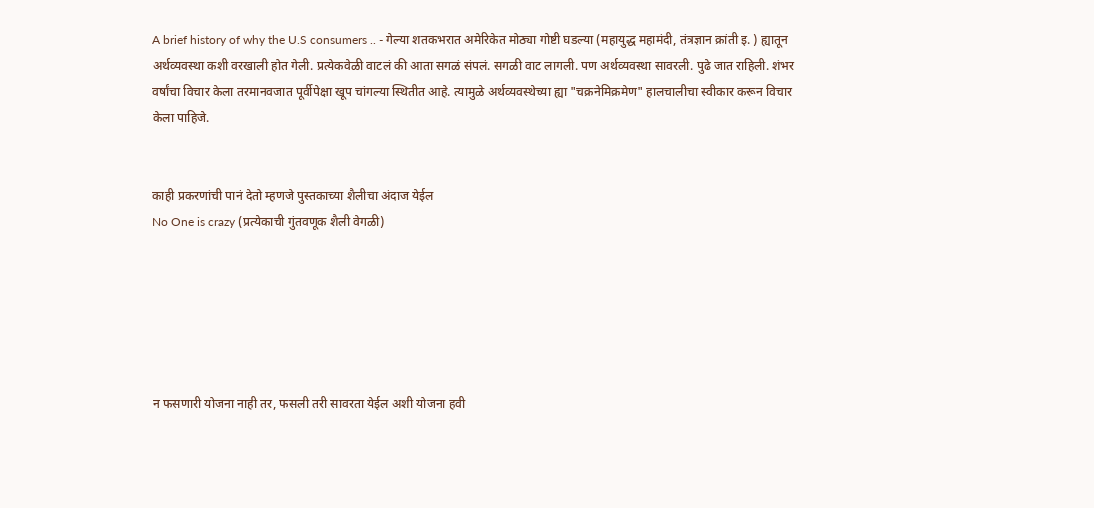A brief history of why the U.S consumers .. - गेल्या शतकभरात अमेरिकेत मोठ्या गोष्टी घडल्या (महायुद्ध महामंदी, तंत्रज्ञान क्रांती इ. ) ह्यातून अर्थव्यवस्था कशी वरखाली होत गेली. प्रत्येकवेळी वाटलं की आता सगळं संपलं. सगळी वाट लागली. पण अर्थव्यवस्था सावरली. पुढे जात राहिली. शंभर वर्षांचा विचार केला तरमानवजात पूर्वीपेक्षा खूप चांगल्या स्थितीत आहे. त्यामुळे अर्थव्यवस्थेच्या ह्या "चक्रनेमिक्रमेण" हालचालीचा स्वीकार करून विचार केला पाहिजे.


काही प्रकरणांची पानं देतो म्हणजे पुस्तकाच्या शैलीचा अंदाज येईल
No One is crazy (प्रत्येकाची गुंतवणूक शैली वेगळी)






न फसणारी योजना नाही तर, फसली तरी सावरता येईल अशी योजना हवी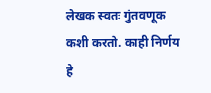लेखक स्वतः गुंतवणूक कशी करतो. काही निर्णय हे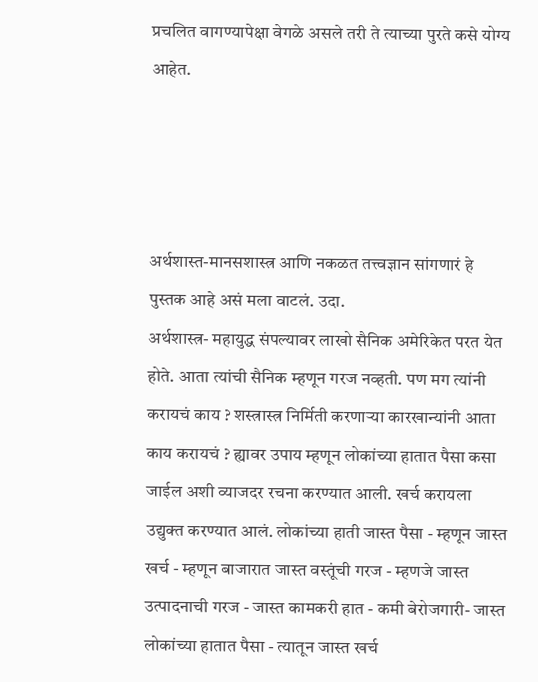प्रचलित वागण्यापेक्षा वेगळे असले तरी ते त्याच्या पुरते कसे योग्य आहेत.




अर्थशास्त-मानसशास्त्र आणि नकळत तत्त्वज्ञान सांगणारं हे पुस्तक आहे असं मला वाटलं. उदा.
अर्थशास्त्र- महायुद्ध संपल्यावर लाखो सैनिक अमेरिकेत परत येत होते. आता त्यांची सैनिक म्हणून गरज नव्हती. पण मग त्यांनी करायचं काय ? शस्त्रास्त्र निर्मिती करणाऱ्या कारखान्यांनी आता काय करायचं ? ह्यावर उपाय म्हणून लोकांच्या हातात पैसा कसा जाईल अशी व्याजदर रचना करण्यात आली. खर्च करायला उद्युक्त करण्यात आलं. लोकांच्या हाती जास्त पैसा - म्हणून जास्त खर्च - म्हणून बाजारात जास्त वस्तूंची गरज - म्हणजे जास्त उत्पादनाची गरज - जास्त कामकरी हात - कमी बेरोजगारी- जास्त लोकांच्या हातात पैसा - त्यातून जास्त खर्च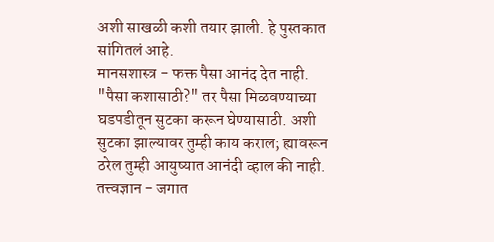अशी साखळी कशी तयार झाली. हे पुस्तकात सांगितलं आहे.
मानसशास्त्र - फक्त पैसा आनंद देत नाही. "पैसा कशासाठी?" तर पैसा मिळवण्याच्या घडपडीतून सुटका करून घेण्यासाठी. अशी सुटका झाल्यावर तुम्ही काय कराल; ह्यावरून ठरेल तुम्ही आयुष्यात आनंदी व्हाल की नाही.
तत्त्वज्ञान - जगात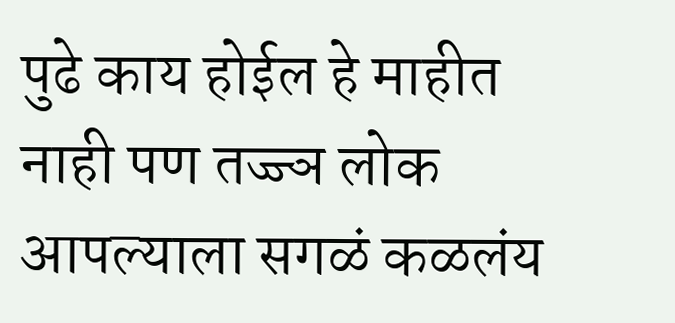पुढे काय होईल हे माहीत नाही पण तज्ज्ञ लोक आपल्याला सगळं कळलंय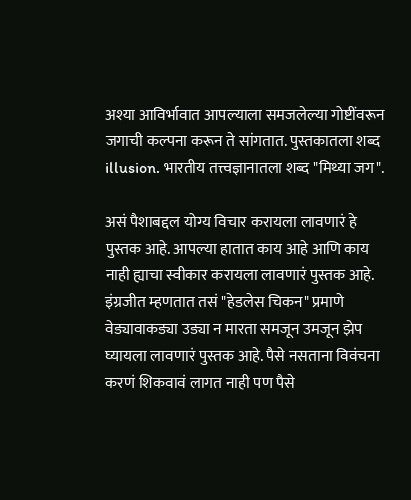अश्या आविर्भावात आपल्याला समजलेल्या गोष्टींवरून जगाची कल्पना करून ते सांगतात. पुस्तकातला शब्द illusion. भारतीय तत्त्वज्ञानातला शब्द "मिथ्या जग".

असं पैशाबद्दल योग्य विचार करायला लावणारं हे पुस्तक आहे. आपल्या हातात काय आहे आणि काय नाही ह्याचा स्वीकार करायला लावणारं पुस्तक आहे. इंग्रजीत म्हणतात तसं "हेडलेस चिकन" प्रमाणे वेड्यावाकड्या उड्या न मारता समजून उमजून झेप घ्यायला लावणारं पुस्तक आहे. पैसे नसताना विवंचना करणं शिकवावं लागत नाही पण पैसे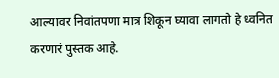आल्यावर निवांतपणा मात्र शिकून घ्यावा लागतो हे ध्वनित करणारं पुस्तक आहे.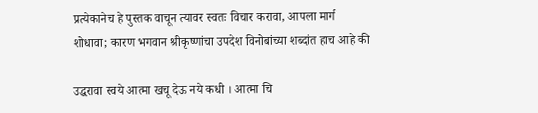प्रत्येकानेच हे पुस्तक वाचून त्यावर स्वतः विचार करावा, आपला मार्ग शोधावा; कारण भगवान श्रीकृष्णांचा उपदेश विनोबांच्या शब्दांत हाच आहे की

उद्धरावा स्वये आत्मा खचू देऊ नये कधी । आत्मा चि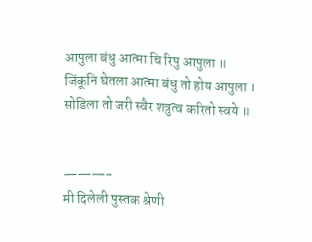आपुला बंधु आत्मा चि रिपु आपुला ॥
जिंकूनि घेतला आत्मा बंधु तो होय आपुला । सोडिला तो जरी स्वैर शत्रुत्व करितो स्वये ॥


———-
मी दिलेली पुस्तक श्रेणी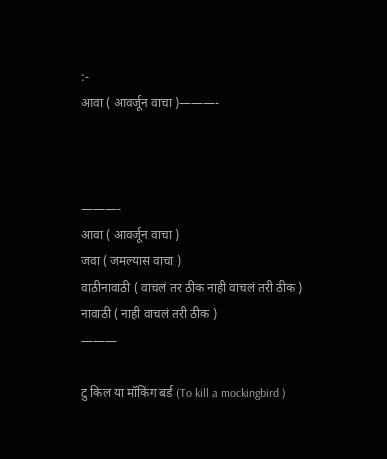:-
आवा ( आवर्जून वाचा )———-



———-
आवा ( आवर्जून वाचा )
जवा ( जमल्यास वाचा )
वाठीनावाठी ( वाचलं तर ठीक नाही वाचलं तरी ठीक )
नावाठी ( नाही वाचलं तरी ठीक )
———

टु किल या मॉकिंग बर्ड (To kill a mockingbird )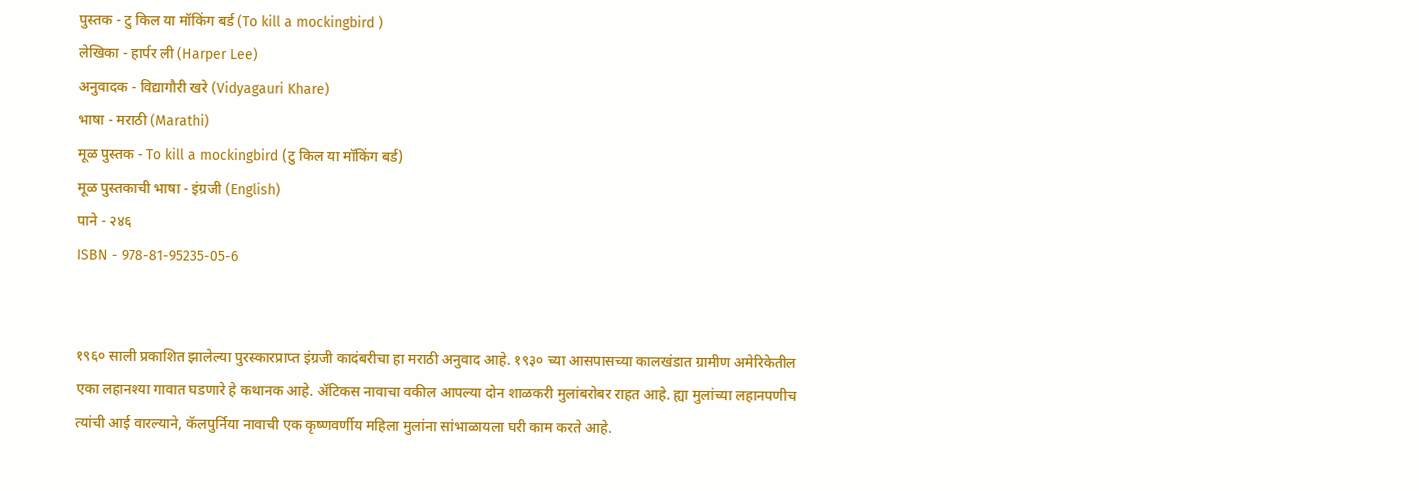पुस्तक - टु किल या मॉकिंग बर्ड (To kill a mockingbird )
लेखिका - हार्पर ली (Harper Lee)
अनुवादक - विद्यागौरी खरे (Vidyagauri Khare)
भाषा - मराठी (Marathi)
मूळ पुस्तक - To kill a mockingbird (टु किल या मॉकिंग बर्ड)
मूळ पुस्तकाची भाषा - इंग्रजी (English)
पाने - २४६
ISBN - 978-81-95235-05-6


१९६० साली प्रकाशित झालेल्या पुरस्कारप्राप्त इंग्रजी कादंबरीचा हा मराठी अनुवाद आहे. १९३० च्या आसपासच्या कालखंडात ग्रामीण अमेरिकेतील एका लहानश्या गावात घडणारे हे कथानक आहे. ॲटिकस नावाचा वकील आपल्या दोन शाळकरी मुलांबरोबर राहत आहे. ह्या मुलांच्या लहानपणीच त्यांची आई वारल्याने, कॅलपुर्निया नावाची एक कृष्णवर्णीय महिला मुलांना सांभाळायला घरी काम करते आहे.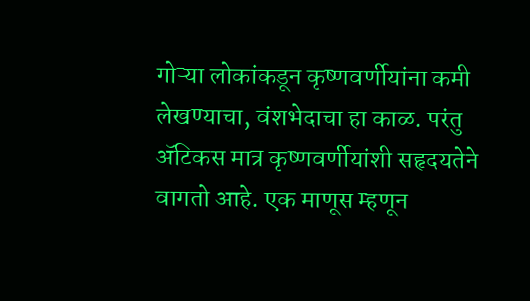गोऱ्या लोकांकडून कृष्णवर्णीयांना कमी लेखण्याचा, वंशभेदाचा हा काळ. परंतु ॲटिकस मात्र कृष्णवर्णीयांशी सहृदयतेने वागतो आहे. एक माणूस म्हणून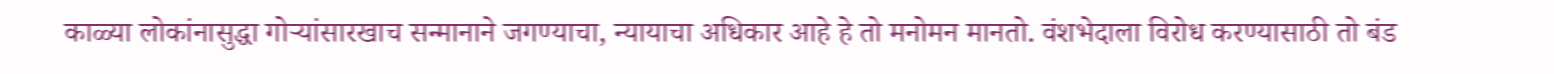काळ्या लोकांनासुद्धा गोऱ्यांसारखाच सन्मानाने जगण्याचा, न्यायाचा अधिकार आहे हे तो मनोमन मानतो. वंशभेदाला विरोध करण्यासाठी तो बंड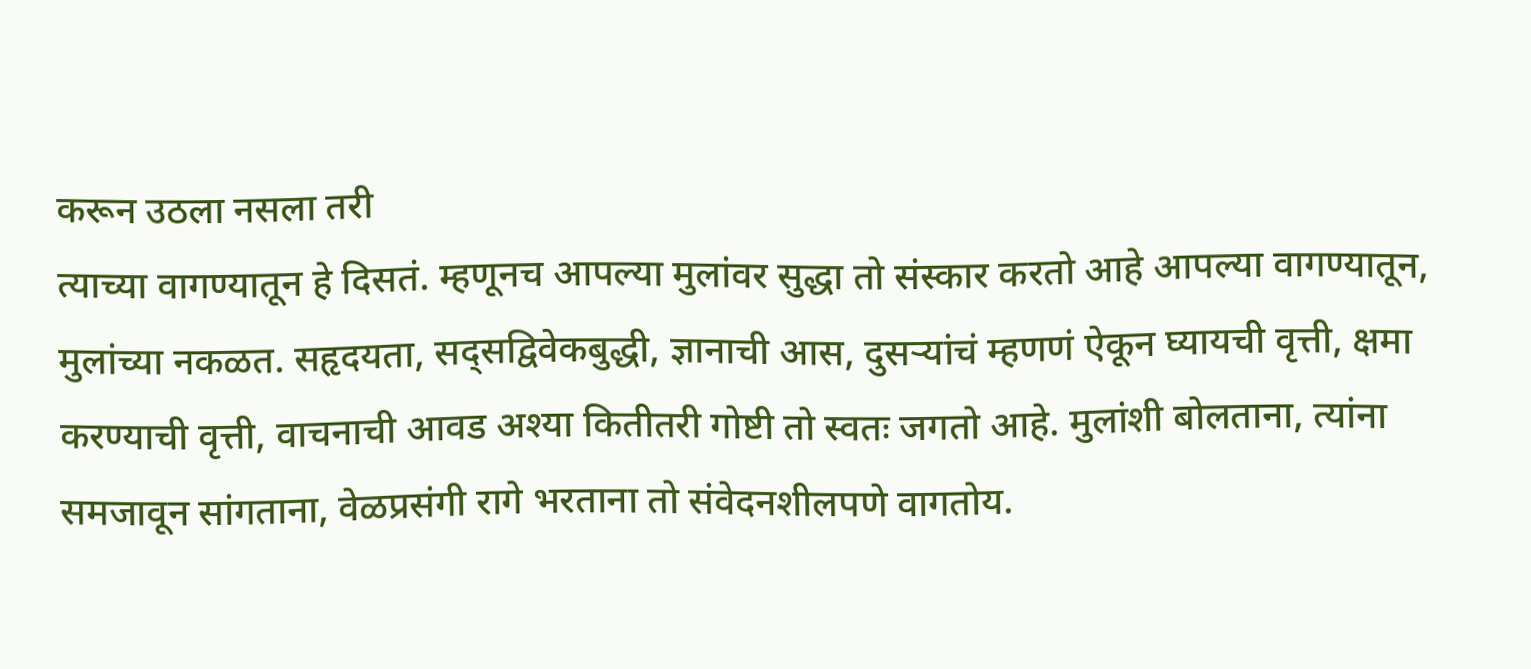करून उठला नसला तरी
त्याच्या वागण्यातून हे दिसतं. म्हणूनच आपल्या मुलांवर सुद्धा तो संस्कार करतो आहे आपल्या वागण्यातून, मुलांच्या नकळत. सहृदयता, सद्सद्विवेकबुद्धी, ज्ञानाची आस, दुसऱ्यांचं म्हणणं ऐकून घ्यायची वृत्ती, क्षमा करण्याची वृत्ती, वाचनाची आवड अश्या कितीतरी गोष्टी तो स्वतः जगतो आहे. मुलांशी बोलताना, त्यांना समजावून सांगताना, वेळप्रसंगी रागे भरताना तो संवेदनशीलपणे वागतोय.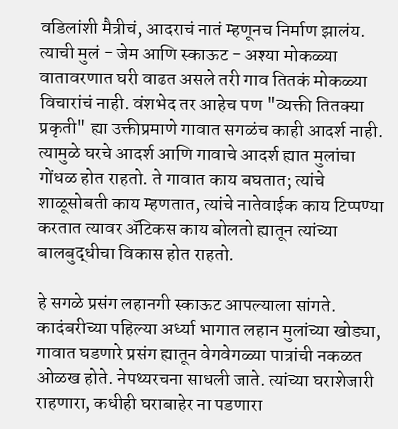वडिलांशी मैत्रीचं, आदराचं नातं म्हणूनच निर्माण झालंय. त्याची मुलं - जेम आणि स्काऊट - अश्या मोकळ्या वातावरणात घरी वाढत असले तरी गाव तितकं मोकळ्या विचारांचं नाही. वंशभेद तर आहेच पण "व्यक्ती तितक्या प्रकृती" ह्या उक्तीप्रमाणे गावात सगळंच काही आदर्श नाही. त्यामुळे घरचे आदर्श आणि गावाचे आदर्श ह्यात मुलांचा गोंधळ होत राहतो. ते गावात काय बघतात; त्यांचे शाळूसोबती काय म्हणतात, त्यांचे नातेवाईक काय टिप्पण्या करतात त्यावर ॲटिकस काय बोलतो ह्यातून त्यांच्या बालबुद्धीचा विकास होत राहतो.

हे सगळे प्रसंग लहानगी स्काऊट आपल्याला सांगते. कादंबरीच्या पहिल्या अर्ध्या भागात लहान मुलांच्या खोड्या, गावात घडणारे प्रसंग ह्यातून वेगवेगळ्या पात्रांची नकळत ओळख होते. नेपथ्यरचना साधली जाते. त्यांच्या घराशेजारी राहणारा, कधीही घराबाहेर ना पडणारा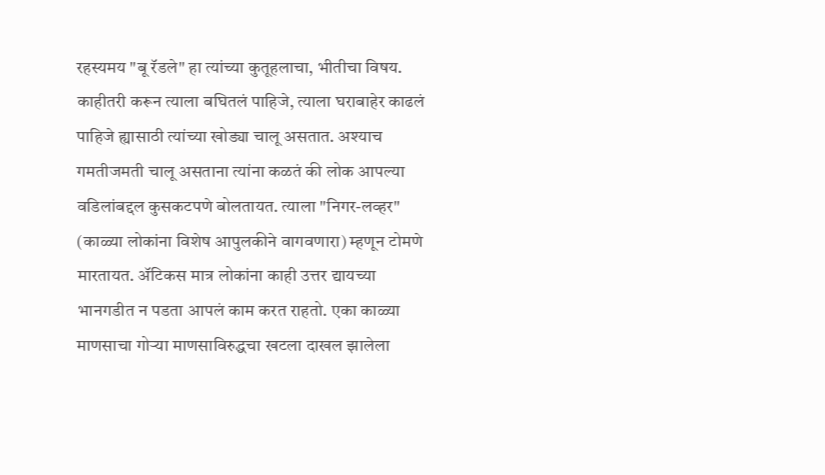रहस्यमय "बू रॅडले" हा त्यांच्या कुतूहलाचा, भीतीचा विषय. काहीतरी करून त्याला बघितलं पाहिजे, त्याला घराबाहेर काढलं पाहिजे ह्यासाठी त्यांच्या खोड्या चालू असतात. अश्याच गमतीजमती चालू असताना त्यांना कळतं की लोक आपल्या वडिलांबद्दल कुसकटपणे बोलतायत. त्याला "निगर-लव्हर" (काळ्या लोकांना विशेष आपुलकीने वागवणारा) म्हणून टोमणे मारतायत. ॲटिकस मात्र लोकांना काही उत्तर द्यायच्या भानगडीत न पडता आपलं काम करत राहतो. एका काळ्या माणसाचा गोऱ्या माणसाविरुद्धचा खटला दाखल झालेला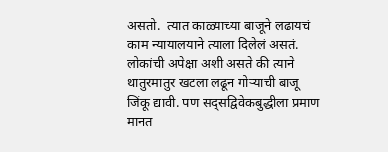असतो.  त्यात काळ्याच्या बाजूने लढायचं काम न्यायालयाने त्याला दिलेलं असतं. लोकांची अपेक्षा अशी असते की त्याने थातुरमातुर खटला लढून गोऱ्याची बाजू जिंकू द्यावी. पण सद्सद्विवेकबुद्धीला प्रमाण मानत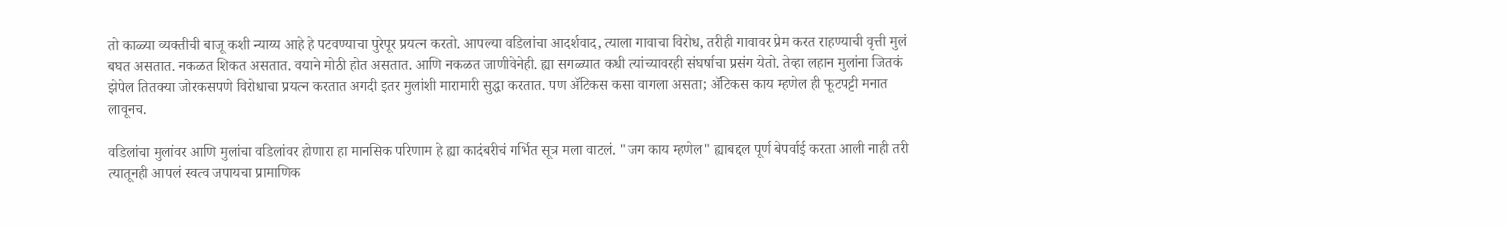तो काळ्या व्यक्तीची बाजू कशी न्याय्य आहे हे पटवण्याचा पुरेपूर प्रयत्न करतो. आपल्या वडिलांचा आदर्शवाद, त्याला गावाचा विरोध, तरीही गावावर प्रेम करत राहण्याची वृत्ती मुलं बघत असतात. नकळत शिकत असतात. वयाने मोठी होत असतात. आणि नकळत जाणीवेनेही. ह्या सगळ्यात कधी त्यांच्यावरही संघर्षाचा प्रसंग येतो. तेव्हा लहान मुलांना जितकं झेपेल तितक्या जोरकसपणे विरोधाचा प्रयत्न करतात अगदी इतर मुलांशी मारामारी सुद्धा करतात. पण ॲटिकस कसा वागला असता; ॲटिकस काय म्हणेल ही फूटपट्टी मनात लावूनच.

वडिलांचा मुलांवर आणि मुलांचा वडिलांवर होणारा हा मानसिक परिणाम हे ह्या कादंबरीचं गर्भित सूत्र मला वाटलं. "जग काय म्हणेल" ह्याबद्दल पूर्ण बेपर्वाई करता आली नाही तरी त्यातूनही आपलं स्वत्व जपायचा प्रामाणिक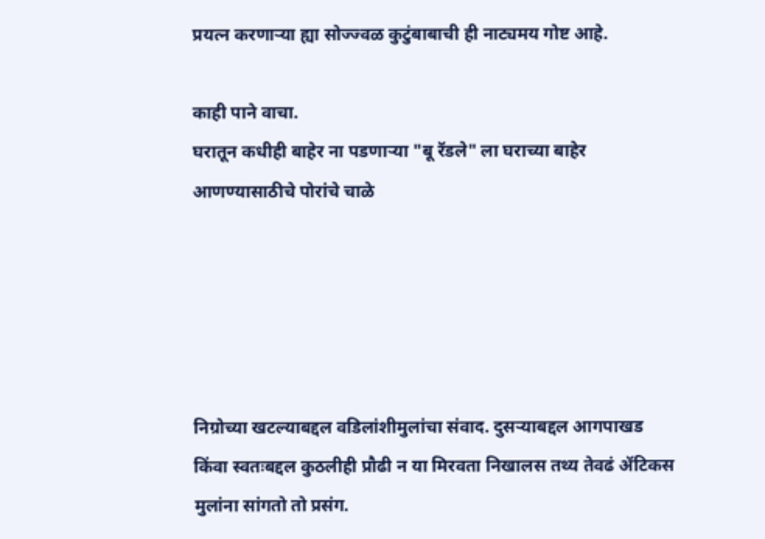प्रयत्न करणाऱ्या ह्या सोज्ज्वळ कुटुंबाबाची ही नाट्यमय गोष्ट आहे.

काही पाने वाचा.
घरातून कधीही बाहेर ना पडणाऱ्या "बू रॅडले" ला घराच्या बाहेर आणण्यासाठीचे पोरांचे चाळे





निग्रोच्या खटल्याबद्दल वडिलांशीमुलांचा संवाद. दुसऱ्याबद्दल आगपाखड किंवा स्वतःबद्दल कुठलीही प्रौढी न या मिरवता निखालस तथ्य तेवढं ॲटिकस मुलांना सांगतो तो प्रसंग.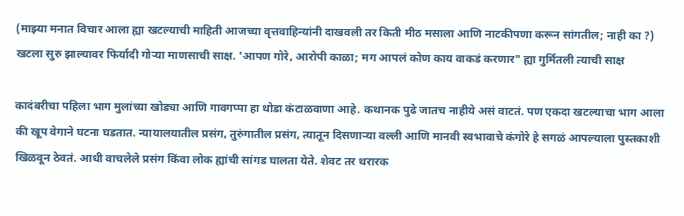(माझ्या मनात विचार आला ह्या खटल्याची माहिती आजच्या वृत्तवाहिन्यांनी दाखवली तर किती मीठ मसाला आणि नाटकीपणा करून सांगतील; नाही का ?)
खटला सुरु झाल्यावर फिर्यादी गोऱ्या माणसाची साक्ष. 'आपण गोरे, आरोपी काळा; मग आपलं कोण काय वाकडं करणार" ह्या गुर्मितली त्याची साक्ष

कादंबरीचा पहिला भाग मुलांच्या खोड्या आणि गावगप्पा हा थोडा कंटाळवाणा आहे. कथानक पुढे जातच नाहीये असं वाटतं. पण एकदा खटल्याचा भाग आला की खूप वेगाने घटना घडतात. न्यायालयातील प्रसंग, तुरुंगातील प्रसंग, त्यातून दिसणाऱ्या वल्ली आणि मानवी स्वभावाचे कंगोरे हे सगळं आपल्याला पुस्तकाशी खिळवून ठेवतं. आधी वाचलेले प्रसंग किंवा लोक ह्यांची सांगड घालता येते. शेवट तर थरारक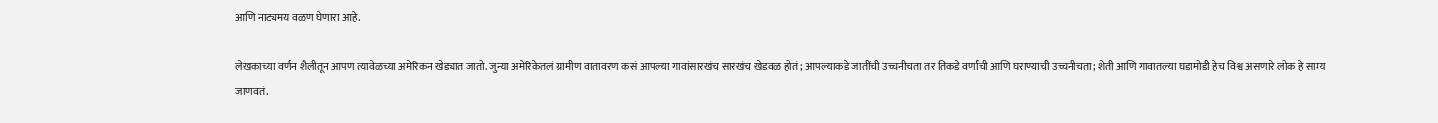आणि नाट्यमय वळण घेणारा आहे.

लेखकाच्या वर्णन शैलीतून आपण त्यावेळच्या अमेरिकन खेड्यात जातो. जुन्या अमेरिकेतलं ग्रामीण वातावरण कसं आपल्या गावांसारखंच सारखंच खेडवळ होतं; आपल्याकडे जातींची उच्चनीचता तर तिकडे वर्णांची आणि घराण्याची उच्चनीचता; शेती आणि गावातल्या घडामोडी हेच विश्व असणारे लोक हे साम्य जाणवतं.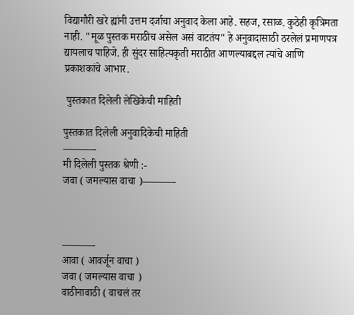विद्यागौरी खरे ह्यांनी उत्तम दर्जाचा अनुवाद केला आहे. सहज, रसाळ. कुठेही कृत्रिमता नाही. "मूळ पुस्तक मराठीच असेल असं वाटतंय" हे अनुवादासाठी ठरलेलं प्रमाणपत्र द्यायलाच पाहिजे. ही सुंदर साहित्यकृती मराठीत आणल्याबद्दल त्यांचे आणि प्रकाशकांचे आभार.

 पुस्तकात दिलेली लेखिकेची माहिती

पुस्तकात दिलेली अनुवादिकेची माहिती
———-
मी दिलेली पुस्तक श्रेणी :-
जवा ( जमल्यास वाचा )———-



———-
आवा ( आवर्जून वाचा )
जवा ( जमल्यास वाचा )
वाठीनावाठी ( वाचलं तर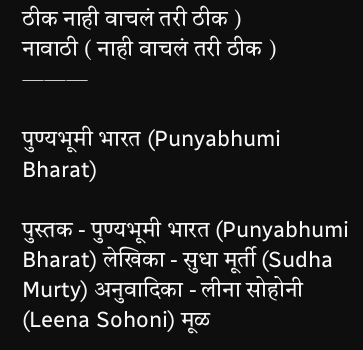ठीक नाही वाचलं तरी ठीक )
नावाठी ( नाही वाचलं तरी ठीक )
———

पुण्यभूमी भारत (Punyabhumi Bharat)

पुस्तक - पुण्यभूमी भारत (Punyabhumi Bharat) लेखिका - सुधा मूर्ती (Sudha Murty) अनुवादिका - लीना सोहोनी (Leena Sohoni) मूळ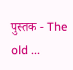पुस्तक - The old ...